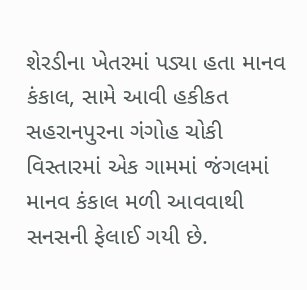શેરડીના ખેતરમાં પડ્યા હતા માનવ કંકાલ, સામે આવી હકીકત
સહરાનપુરના ગંગોહ ચોકી વિસ્તારમાં એક ગામમાં જંગલમાં માનવ કંકાલ મળી આવવાથી સનસની ફેલાઈ ગયી છે.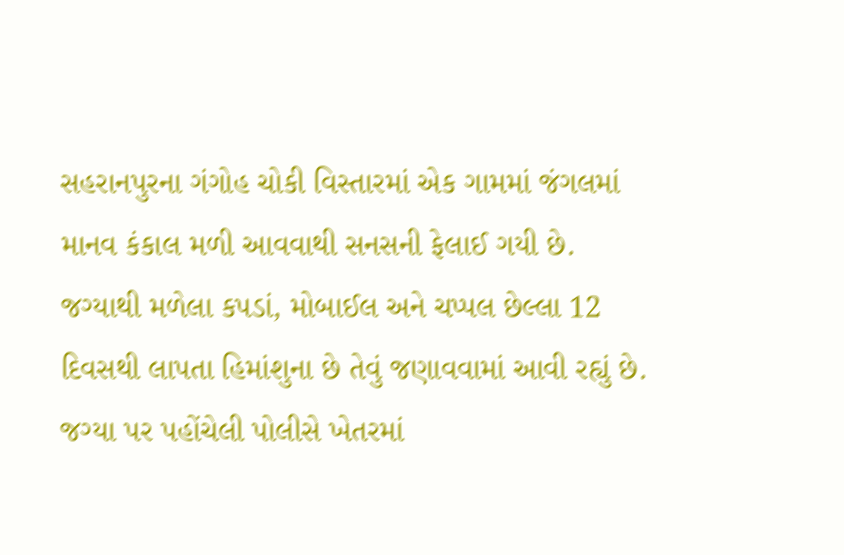સહરાનપુરના ગંગોહ ચોકી વિસ્તારમાં એક ગામમાં જંગલમાં માનવ કંકાલ મળી આવવાથી સનસની ફેલાઈ ગયી છે. જગ્યાથી મળેલા કપડાં, મોબાઈલ અને ચપ્પલ છેલ્લા 12 દિવસથી લાપતા હિમાંશુના છે તેવું જણાવવામાં આવી રહ્યું છે. જગ્યા પર પહોંચેલી પોલીસે ખેતરમાં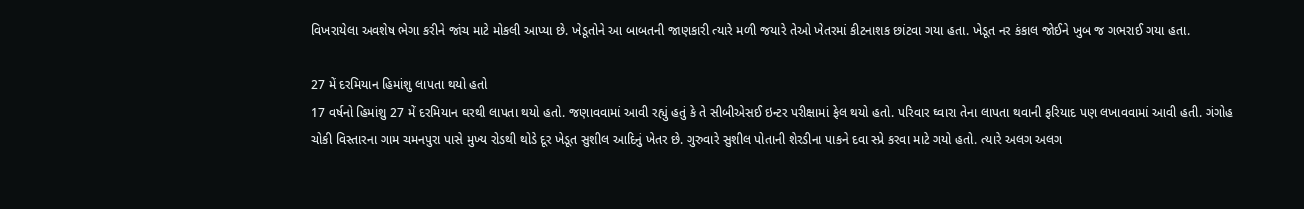વિખરાયેલા અવશેષ ભેગા કરીને જાંચ માટે મોકલી આપ્યા છે. ખેડૂતોને આ બાબતની જાણકારી ત્યારે મળી જયારે તેઓ ખેતરમાં કીટનાશક છાંટવા ગયા હતા. ખેડૂત નર કંકાલ જોઈને ખુબ જ ગભરાઈ ગયા હતા.

27 મેં દરમિયાન હિમાંશુ લાપતા થયો હતો
17 વર્ષનો હિમાંશુ 27 મેં દરમિયાન ઘરથી લાપતા થયો હતો. જણાવવામાં આવી રહ્યું હતું કે તે સીબીએસઈ ઇન્ટર પરીક્ષામાં ફેલ થયો હતો. પરિવાર ઘ્વારા તેના લાપતા થવાની ફરિયાદ પણ લખાવવામાં આવી હતી. ગંગોહ ચોકી વિસ્તારના ગામ ચમનપુરા પાસે મુખ્ય રોડથી થોડે દૂર ખેડૂત સુશીલ આદિનું ખેતર છે. ગુરુવારે સુશીલ પોતાની શેરડીના પાકને દવા સ્પ્રે કરવા માટે ગયો હતો. ત્યારે અલગ અલગ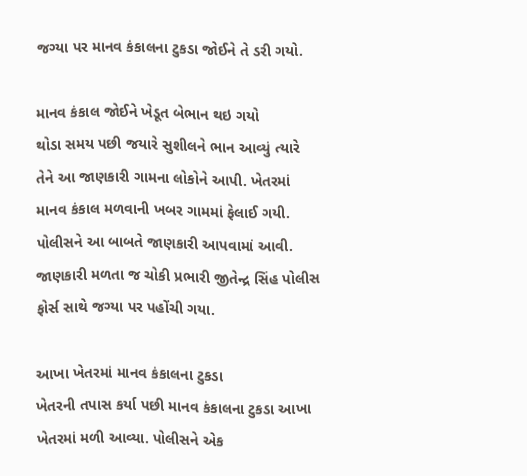જગ્યા પર માનવ કંકાલના ટુકડા જોઈને તે ડરી ગયો.

માનવ કંકાલ જોઈને ખેડૂત બેભાન થઇ ગયો
થોડા સમય પછી જયારે સુશીલને ભાન આવ્યું ત્યારે તેને આ જાણકારી ગામના લોકોને આપી. ખેતરમાં માનવ કંકાલ મળવાની ખબર ગામમાં ફેલાઈ ગયી. પોલીસને આ બાબતે જાણકારી આપવામાં આવી. જાણકારી મળતા જ ચોકી પ્રભારી જીતેન્દ્ર સિંહ પોલીસ ફોર્સ સાથે જગ્યા પર પહોંચી ગયા.

આખા ખેતરમાં માનવ કંકાલના ટુકડા
ખેતરની તપાસ કર્યા પછી માનવ કંકાલના ટુકડા આખા ખેતરમાં મળી આવ્યા. પોલીસને એક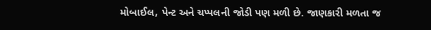મોબાઈલ, પેન્ટ અને ચપ્પલની જોડી પણ મળી છે. જાણકારી મળતા જ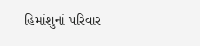હિમાંશુનાં પરિવાર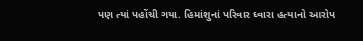પણ ત્યાં પહોંચી ગયા. હિમાંશુનાં પરિવાર ઘ્વારા હત્યાનો આરોપ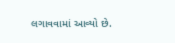લગાવવામાં આવ્યો છે.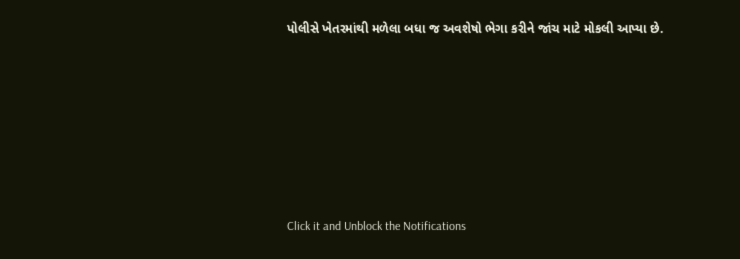પોલીસે ખેતરમાંથી મળેલા બધા જ અવશેષો ભેગા કરીને જાંચ માટે મોકલી આપ્યા છે.












Click it and Unblock the Notifications